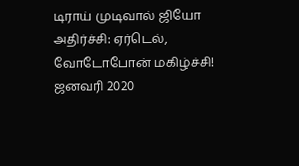டிராய் முடிவால் ஜியோ அதிர்ச்சி: ஏர்டெல், வோடோபோன் மகிழ்ச்சி!
ஜனவரி 2020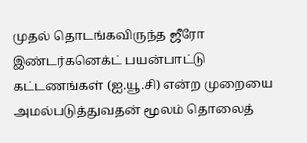முதல் தொடங்கவிருந்த ஜீரோ இண்டர்கனெக்ட் பயன்பாட்டு கட்டணங்கள் (ஐ.யூ.சி) என்ற முறையை அமல்படுத்துவதன் மூலம் தொலைத்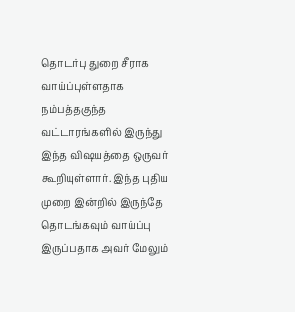தொடர்பு துறை சீராக வாய்ப்புள்ளதாக நம்பத்தகுந்த வட்டாரங்களில் இருந்து இந்த விஷயத்தை ஒருவர் கூறியுள்ளார். இந்த புதிய முறை இன்றில் இருந்தே தொடங்கவும் வாய்ப்பு இருப்பதாக அவர் மேலும்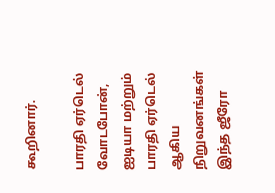கூறினார்.

பாரதி ஏர்டெல்
வோடபோன், ஐடியா மற்றும் பாரதி ஏர்டெல் ஆகிய நிறுவனங்கள் இந்த ஜீரோ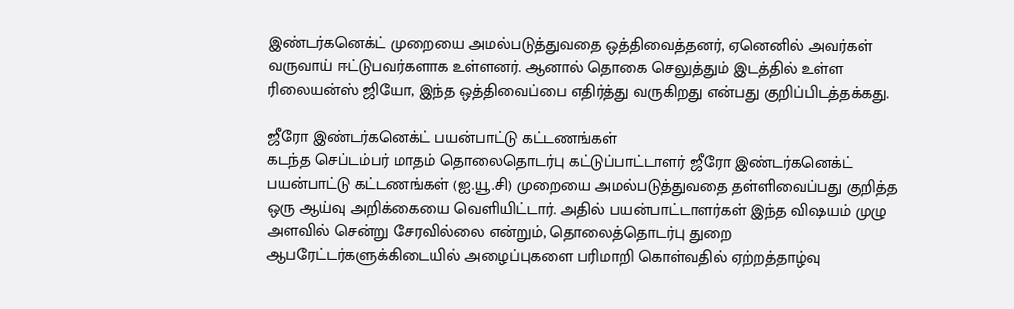இண்டர்கனெக்ட் முறையை அமல்படுத்துவதை ஒத்திவைத்தனர், ஏனெனில் அவர்கள் வருவாய் ஈட்டுபவர்களாக உள்ளனர். ஆனால் தொகை செலுத்தும் இடத்தில் உள்ள ரிலையன்ஸ் ஜியோ, இந்த ஒத்திவைப்பை எதிர்த்து வருகிறது என்பது குறிப்பிடத்தக்கது.

ஜீரோ இண்டர்கனெக்ட் பயன்பாட்டு கட்டணங்கள்
கடந்த செப்டம்பர் மாதம் தொலைதொடர்பு கட்டுப்பாட்டாளர் ஜீரோ இண்டர்கனெக்ட் பயன்பாட்டு கட்டணங்கள் (ஐ.யூ.சி) முறையை அமல்படுத்துவதை தள்ளிவைப்பது குறித்த ஒரு ஆய்வு அறிக்கையை வெளியிட்டார். அதில் பயன்பாட்டாளர்கள் இந்த விஷயம் முழு அளவில் சென்று சேரவில்லை என்றும், தொலைத்தொடர்பு துறை ஆபரேட்டர்களுக்கிடையில் அழைப்புகளை பரிமாறி கொள்வதில் ஏற்றத்தாழ்வு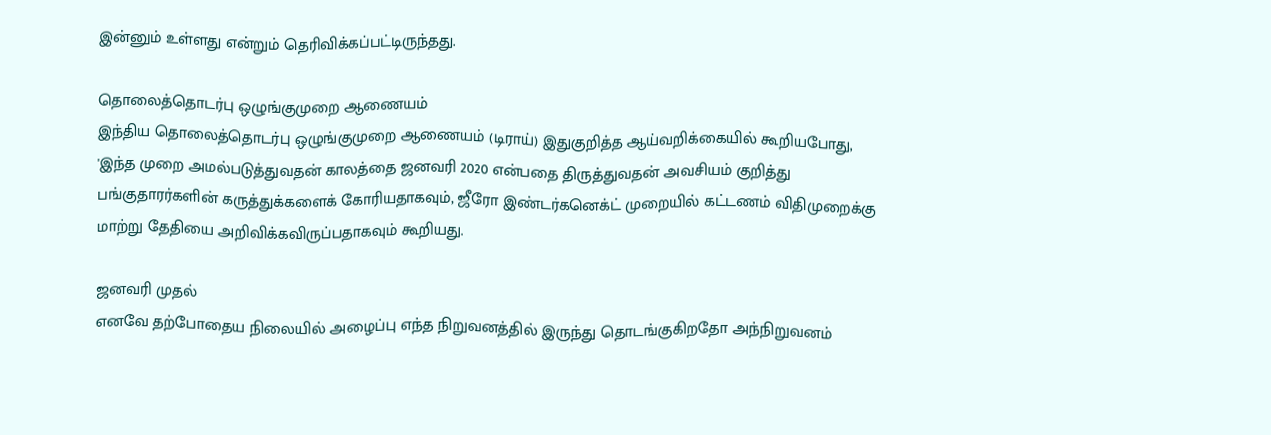இன்னும் உள்ளது என்றும் தெரிவிக்கப்பட்டிருந்தது.

தொலைத்தொடர்பு ஒழுங்குமுறை ஆணையம்
இந்திய தொலைத்தொடர்பு ஒழுங்குமுறை ஆணையம் (டிராய்) இதுகுறித்த ஆய்வறிக்கையில் கூறியபோது, 'இந்த முறை அமல்படுத்துவதன் காலத்தை ஜனவரி 2020 என்பதை திருத்துவதன் அவசியம் குறித்து பங்குதாரர்களின் கருத்துக்களைக் கோரியதாகவும், ஜீரோ இண்டர்கனெக்ட் முறையில் கட்டணம் விதிமுறைக்கு மாற்று தேதியை அறிவிக்கவிருப்பதாகவும் கூறியது.

ஜனவரி முதல்
எனவே தற்போதைய நிலையில் அழைப்பு எந்த நிறுவனத்தில் இருந்து தொடங்குகிறதோ அந்நிறுவனம்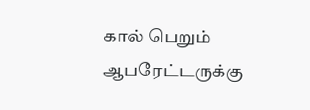கால் பெறும் ஆபரேட்டருக்கு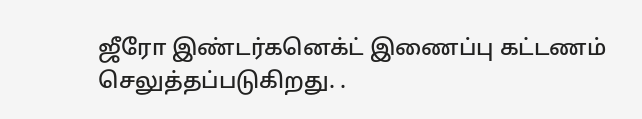ஜீரோ இண்டர்கனெக்ட் இணைப்பு கட்டணம் செலுத்தப்படுகிறது. .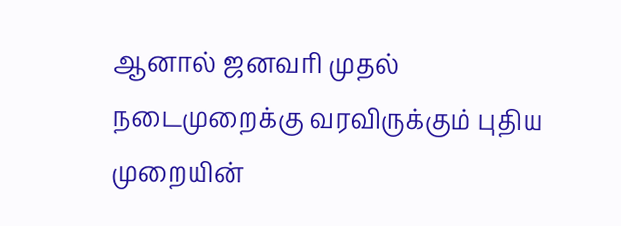ஆனால் ஜனவரி முதல் நடைமுறைக்கு வரவிருக்கும் புதிய முறையின்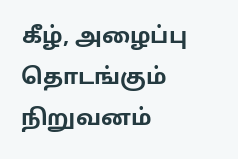கீழ், அழைப்பு தொடங்கும் நிறுவனம்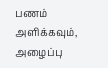பணம் அளிக்கவும், அழைப்பு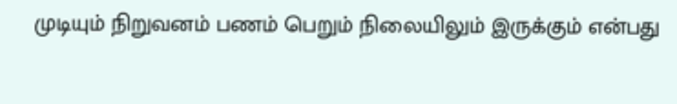முடியும் நிறுவனம் பணம் பெறும் நிலையிலும் இருக்கும் என்பது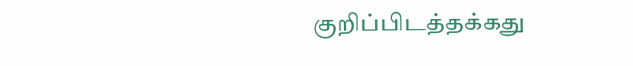குறிப்பிடத்தக்கது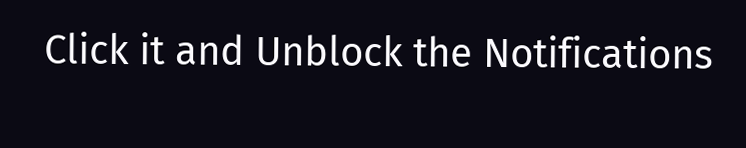Click it and Unblock the Notifications